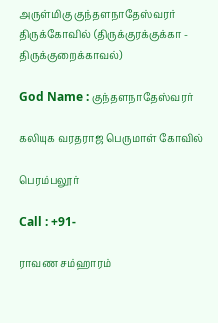அருள்மிகு குந்தளநாதேஸ்வரர் திருக்கோவில் (திருக்குரக்குக்கா - திருக்குறைக்காவல்)

God Name : குந்தளநாதேஸ்வரர்

கலியுக வரதராஜ பெருமாள் கோவில்

பெரம்பலூர்

Call : +91-

ராவண சம்ஹாரம்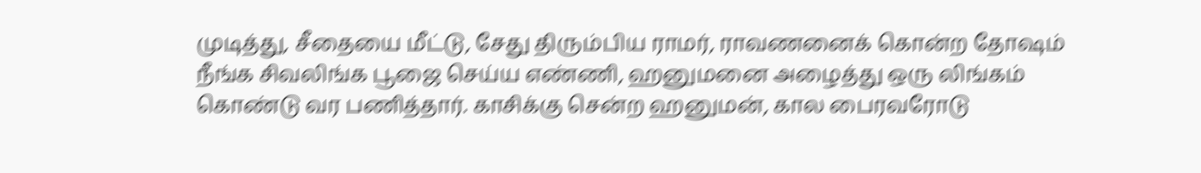முடித்து, சீதையை மீட்டு, சேது திரும்பிய ராமர், ராவணனைக் கொன்ற தோஷம் நீங்க சிவலிங்க பூஜை செய்ய எண்ணி, ஹனுமனை அழைத்து ஒரு லிங்கம் கொண்டு வர பணித்தார். காசிக்கு சென்ற ஹனுமன், கால பைரவரோடு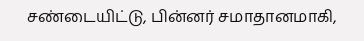சண்டையிட்டு, பின்னர் சமாதானமாகி,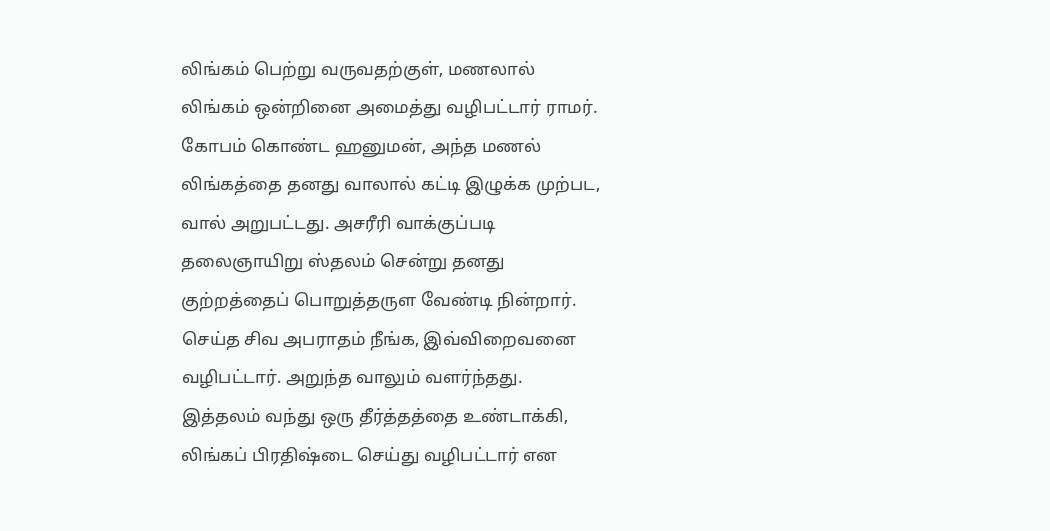லிங்கம் பெற்று வருவதற்குள், மணலால் லிங்கம் ஒன்றினை அமைத்து வழிபட்டார் ராமர். கோபம் கொண்ட ஹனுமன், அந்த மணல் லிங்கத்தை தனது வாலால் கட்டி இழுக்க முற்பட, வால் அறுபட்டது. அசரீரி வாக்குப்படி தலைஞாயிறு ஸ்தலம் சென்று தனது குற்றத்தைப் பொறுத்தருள வேண்டி நின்றார். செய்த சிவ அபராதம் நீங்க, இவ்விறைவனை வழிபட்டார். அறுந்த வாலும் வளர்ந்தது. இத்தலம் வந்து ஒரு தீர்த்தத்தை உண்டாக்கி, லிங்கப் பிரதிஷ்டை செய்து வழிபட்டார் என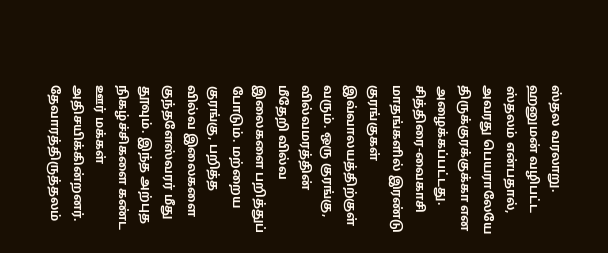ஸ்தல வரலாறு. ஹனுமன் வழிபட்ட ஸ்தலம் என்பதால், அவரது பெயராலேயே திருக்குரக்குக்கா என அழைக்கப்பட்டது. சித்திரை-வைகாசி மாதங்களில் இரண்டு குரங்குகள் இவ்வாலயத்திற்குள் வரும். ஒரு குரங்கு, வில்வமரத்தின் மீதேறி வில்வ இலைகளை பறித்துப் போடும். மற்றைய குரங்கு, பறித்த வில்வ இலைகளை குந்தளேஸ்வரர் மீது தூவும். இந்த அற்புத நிகழ்ச்சிகளை கண்ட ஊர் மக்கள் அதிசயிக்கின்றனர். தேவாரத்திருத்தலம்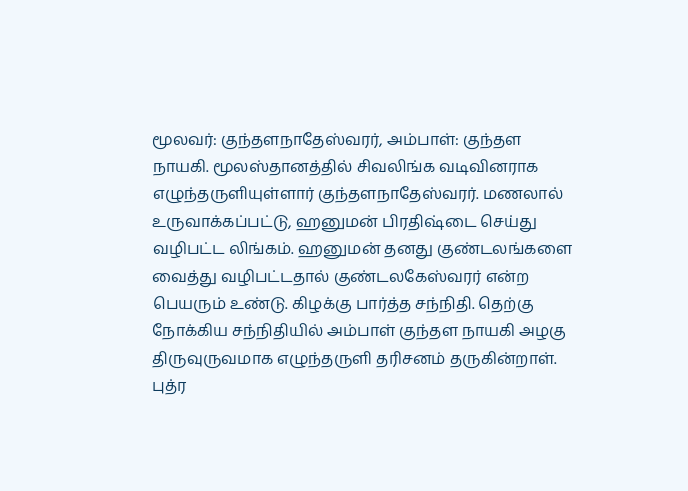மூலவர்: குந்தளநாதேஸ்வரர், அம்பாள்: குந்தள நாயகி. மூலஸ்தானத்தில் சிவலிங்க வடிவினராக எழுந்தருளியுள்ளார் குந்தளநாதேஸ்வரர். மணலால் உருவாக்கப்பட்டு, ஹனுமன் பிரதிஷ்டை செய்து வழிபட்ட லிங்கம். ஹனுமன் தனது குண்டலங்களை வைத்து வழிபட்டதால் குண்டலகேஸ்வரர் என்ற பெயரும் உண்டு. கிழக்கு பார்த்த சந்நிதி. தெற்கு நோக்கிய சந்நிதியில் அம்பாள் குந்தள நாயகி அழகு திருவுருவமாக எழுந்தருளி தரிசனம் தருகின்றாள். புத்ர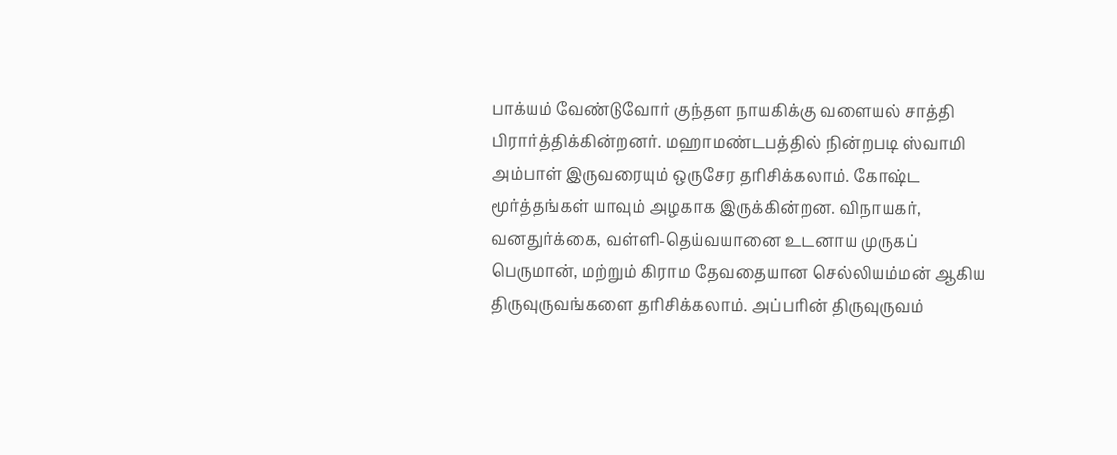பாக்யம் வேண்டுவோர் குந்தள நாயகிக்கு வளையல் சாத்தி பிரார்த்திக்கின்றனர். மஹாமண்டபத்தில் நின்றபடி ஸ்வாமி அம்பாள் இருவரையும் ஒருசேர தரிசிக்கலாம். கோஷ்ட மூர்த்தங்கள் யாவும் அழகாக இருக்கின்றன. விநாயகர், வனதுர்க்கை, வள்ளி-தெய்வயானை உடனாய முருகப் பெருமான், மற்றும் கிராம தேவதையான செல்லியம்மன் ஆகிய திருவுருவங்களை தரிசிக்கலாம். அப்பரின் திருவுருவம்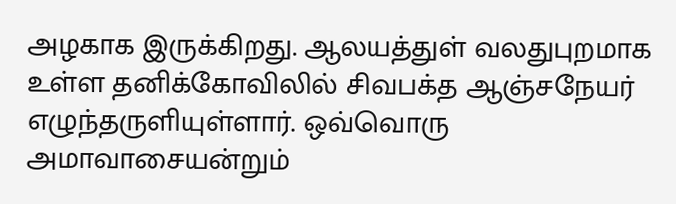அழகாக இருக்கிறது. ஆலயத்துள் வலதுபுறமாக உள்ள தனிக்கோவிலில் சிவபக்த ஆஞ்சநேயர் எழுந்தருளியுள்ளார். ஒவ்வொரு அமாவாசையன்றும்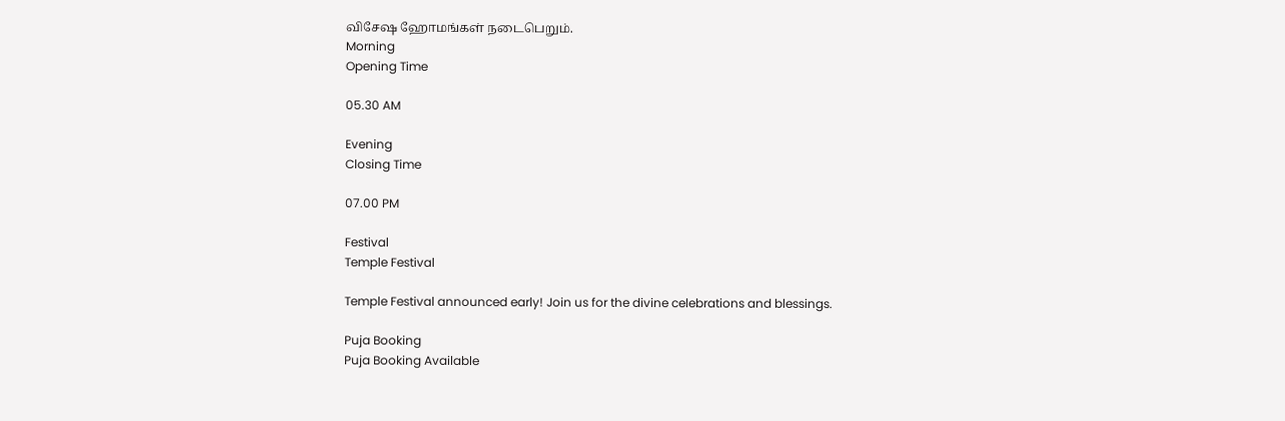விசேஷ ஹோமங்கள் நடைபெறும்.
Morning
Opening Time

05.30 AM

Evening
Closing Time

07.00 PM

Festival
Temple Festival

Temple Festival announced early! Join us for the divine celebrations and blessings.

Puja Booking
Puja Booking Available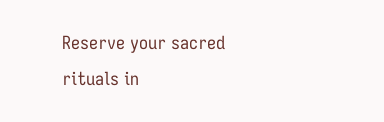Reserve your sacred rituals in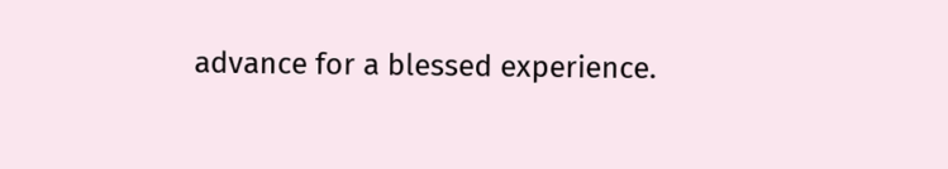advance for a blessed experience.